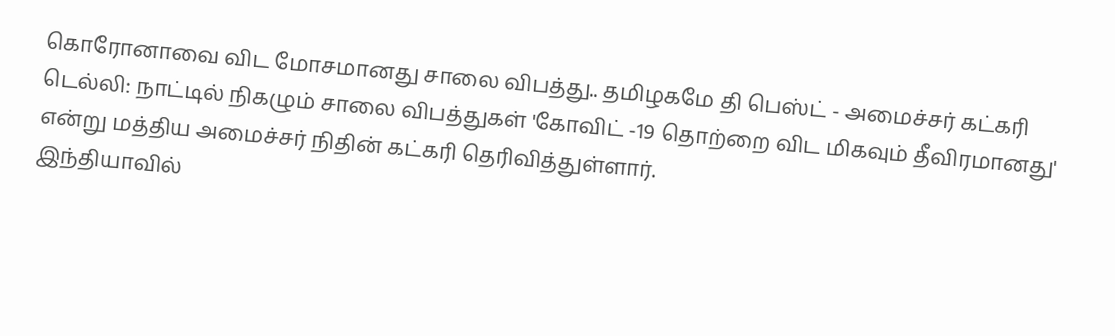கொரோனாவை விட மோசமானது சாலை விபத்து.. தமிழகமே தி பெஸ்ட் - அமைச்சர் கட்கரி
டெல்லி: நாட்டில் நிகழும் சாலை விபத்துகள் 'கோவிட் -19 தொற்றை விட மிகவும் தீவிரமானது' என்று மத்திய அமைச்சர் நிதின் கட்கரி தெரிவித்துள்ளார்.
இந்தியாவில்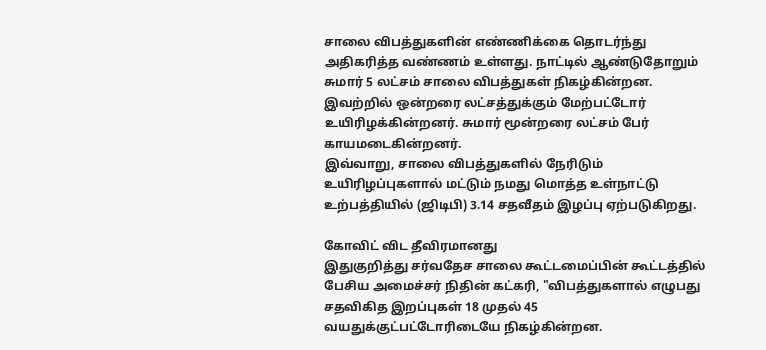சாலை விபத்துகளின் எண்ணிக்கை தொடர்ந்து அதிகரித்த வண்ணம் உள்ளது. நாட்டில் ஆண்டுதோறும் சுமார் 5 லட்சம் சாலை விபத்துகள் நிகழ்கின்றன. இவற்றில் ஒன்றரை லட்சத்துக்கும் மேற்பட்டோர் உயிரிழக்கின்றனர். சுமார் மூன்றரை லட்சம் பேர் காயமடைகின்றனர்.
இவ்வாறு, சாலை விபத்துகளில் நேரிடும் உயிரிழப்புகளால் மட்டும் நமது மொத்த உள்நாட்டு உற்பத்தியில் (ஜிடிபி) 3.14 சதவீதம் இழப்பு ஏற்படுகிறது.

கோவிட் விட தீவிரமானது
இதுகுறித்து சர்வதேச சாலை கூட்டமைப்பின் கூட்டத்தில் பேசிய அமைச்சர் நிதின் கட்கரி, "விபத்துகளால் எழுபது சதவிகித இறப்புகள் 18 முதல் 45 வயதுக்குட்பட்டோரிடையே நிகழ்கின்றன.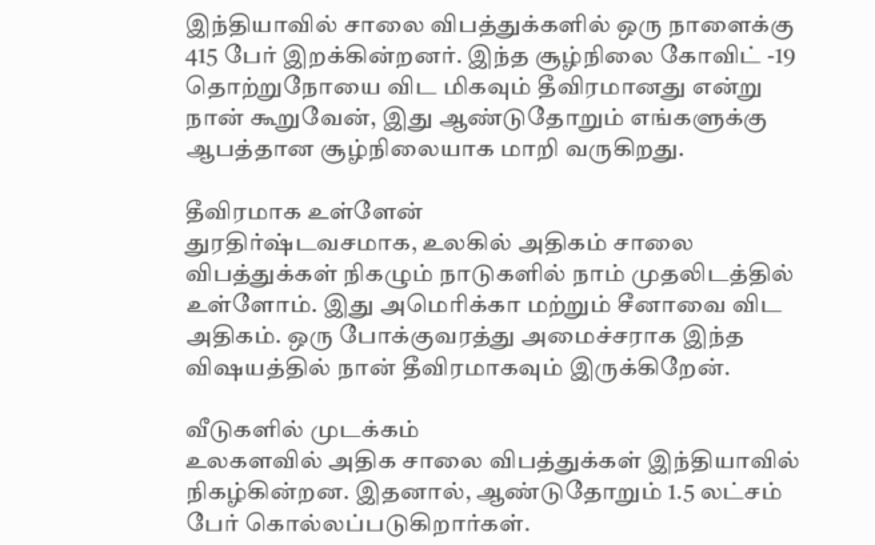இந்தியாவில் சாலை விபத்துக்களில் ஒரு நாளைக்கு 415 பேர் இறக்கின்றனர். இந்த சூழ்நிலை கோவிட் -19 தொற்றுநோயை விட மிகவும் தீவிரமானது என்று நான் கூறுவேன், இது ஆண்டுதோறும் எங்களுக்கு ஆபத்தான சூழ்நிலையாக மாறி வருகிறது.

தீவிரமாக உள்ளேன்
துரதிர்ஷ்டவசமாக, உலகில் அதிகம் சாலை விபத்துக்கள் நிகழும் நாடுகளில் நாம் முதலிடத்தில் உள்ளோம். இது அமெரிக்கா மற்றும் சீனாவை விட அதிகம். ஒரு போக்குவரத்து அமைச்சராக இந்த விஷயத்தில் நான் தீவிரமாகவும் இருக்கிறேன்.

வீடுகளில் முடக்கம்
உலகளவில் அதிக சாலை விபத்துக்கள் இந்தியாவில் நிகழ்கின்றன. இதனால், ஆண்டுதோறும் 1.5 லட்சம் பேர் கொல்லப்படுகிறார்கள்.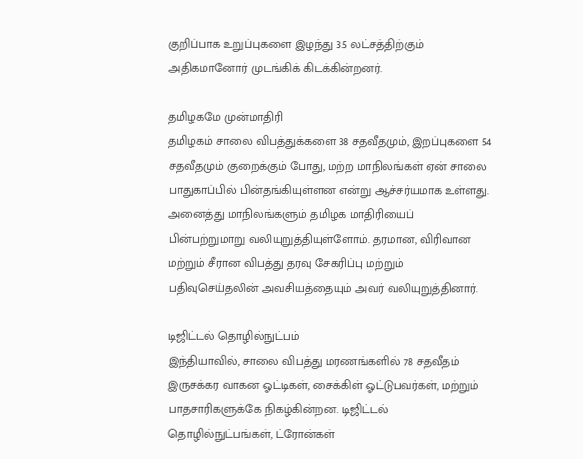குறிப்பாக உறுப்புகளை இழந்து 3.5 லட்சத்திற்கும் அதிகமானோர் முடங்கிக் கிடக்கின்றனர்.

தமிழகமே முன்மாதிரி
தமிழகம் சாலை விபத்துக்களை 38 சதவீதமும், இறப்புகளை 54 சதவீதமும் குறைக்கும் போது, மற்ற மாநிலங்கள் ஏன் சாலை பாதுகாப்பில் பின்தங்கியுள்ளன என்று ஆச்சர்யமாக உள்ளது. அனைத்து மாநிலங்களும் தமிழக மாதிரியைப் பின்பற்றுமாறு வலியுறுத்தியுள்ளோம். தரமான, விரிவான மற்றும் சீரான விபத்து தரவு சேகரிப்பு மற்றும் பதிவுசெய்தலின் அவசியத்தையும் அவர் வலியுறுத்தினார்.

டிஜிட்டல் தொழில்நுட்பம்
இந்தியாவில், சாலை விபத்து மரணங்களில் 78 சதவீதம் இருசக்கர வாகன ஓட்டிகள், சைக்கிள் ஓட்டுபவர்கள், மற்றும் பாதசாரிகளுக்கே நிகழ்கின்றன. டிஜிட்டல் தொழில்நுட்பங்கள், ட்ரோன்கள்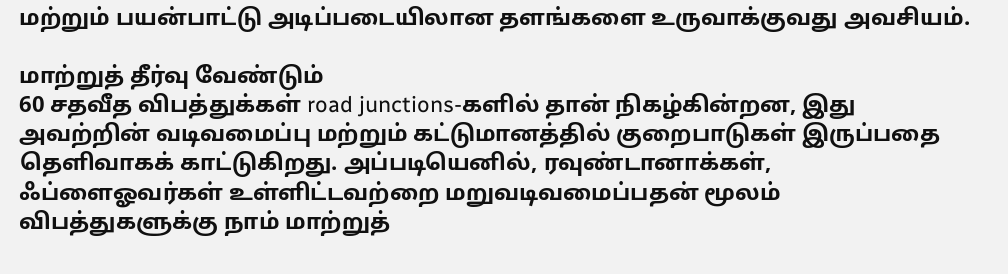மற்றும் பயன்பாட்டு அடிப்படையிலான தளங்களை உருவாக்குவது அவசியம்.

மாற்றுத் தீர்வு வேண்டும்
60 சதவீத விபத்துக்கள் road junctions-களில் தான் நிகழ்கின்றன, இது அவற்றின் வடிவமைப்பு மற்றும் கட்டுமானத்தில் குறைபாடுகள் இருப்பதை தெளிவாகக் காட்டுகிறது. அப்படியெனில், ரவுண்டானாக்கள், ஃப்ளைஓவர்கள் உள்ளிட்டவற்றை மறுவடிவமைப்பதன் மூலம் விபத்துகளுக்கு நாம் மாற்றுத்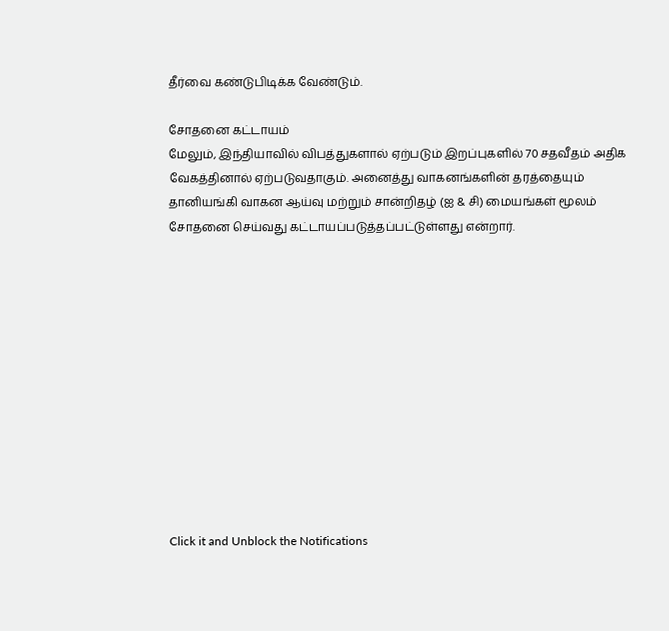தீர்வை கண்டுபிடிக்க வேண்டும்.

சோதனை கட்டாயம்
மேலும், இந்தியாவில் விபத்துகளால் ஏற்படும் இறப்புகளில் 70 சதவீதம் அதிக வேகத்தினால் ஏற்படுவதாகும். அனைத்து வாகனங்களின் தரத்தையும் தானியங்கி வாகன ஆய்வு மற்றும் சான்றிதழ் (ஐ & சி) மையங்கள் மூலம் சோதனை செய்வது கட்டாயப்படுத்தப்பட்டுள்ளது என்றார்.












Click it and Unblock the Notifications